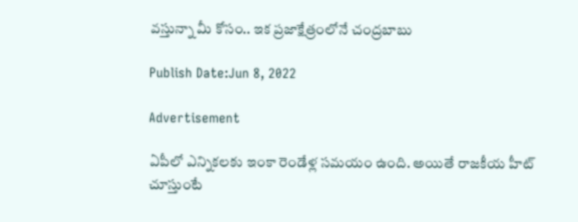వస్తున్నా మీ కోసం.. ఇక ప్రజాక్షేత్రంలోనే చంద్రబాబు

Publish Date:Jun 8, 2022

Advertisement

ఏపీలో ఎన్నికలకు ఇంకా రెండేళ్ల సమయం ఉంది. అయితే రాజకీయ హీట్  చూస్తుంటే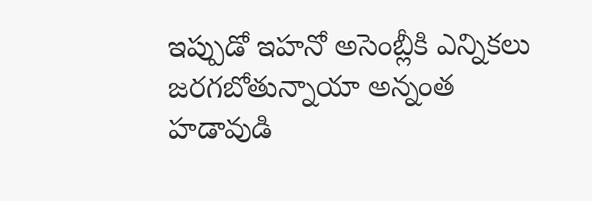ఇప్పుడో ఇహనో అసెంబ్లీకి ఎన్నికలు జరగబోతున్నాయా అన్నంత హడావుడి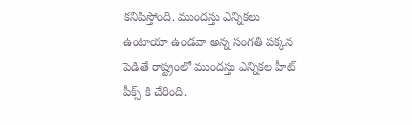కనిపిస్తోంది. ముందస్తు ఎన్నికలు ఉంటాయా ఉండవా అన్న సంగతి పక్కన పెడితే రాష్ట్రంలో ముందస్తు ఎన్నికల హీట్ పీక్స్ కి చేరింది.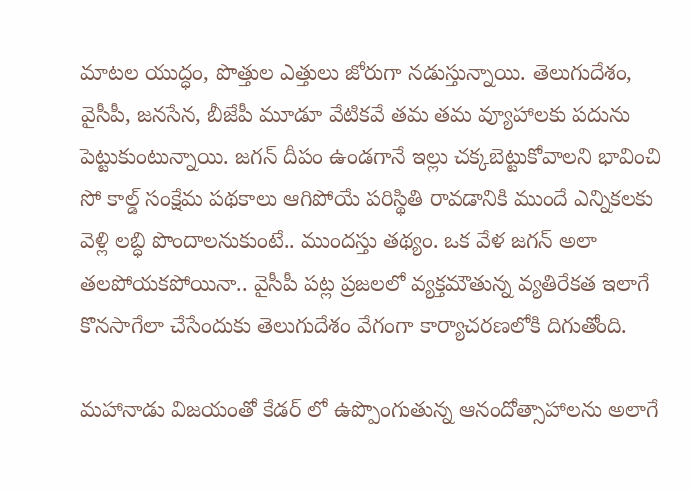మాటల యుద్ధం, పొత్తుల ఎత్తులు జోరుగా నడుస్తున్నాయి. తెలుగుదేశం, వైసీపీ, జనసేన, బీజేపీ మూడూ వేటికవే తమ తమ వ్యూహాలకు పదును పెట్టుకుంటున్నాయి. జగన్ దీపం ఉండగానే ఇల్లు చక్కబెట్టుకోవాలని భావించి సో కాల్డ్ సంక్షేమ పథకాలు ఆగిపోయే పరిస్థితి రావడానికి ముందే ఎన్నికలకు వెళ్లి లబ్ధి పొందాలనుకుంటే.. ముందస్తు తథ్యం. ఒక వేళ జగన్ అలా తలపోయకపోయినా.. వైసీపీ పట్ల ప్రజలలో వ్యక్తమౌతున్న వ్యతిరేకత ఇలాగే కొనసాగేలా చేసేందుకు తెలుగుదేశం వేగంగా కార్యాచరణలోకి దిగుతోంది.

మహానాడు విజయంతో కేడర్ లో ఉప్పొంగుతున్న ఆనందోత్సాహాలను అలాగే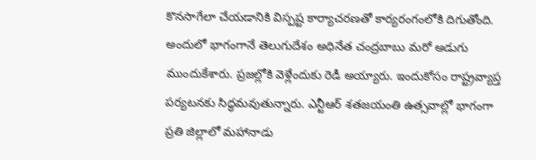కొనసాగేలా చేయడానికి విస్పష్ట కార్యాచరణతో కార్యరంగంలోకి దిగుతోంది. అందులో భాగంగానే తెలుగుదేశం అధినేత చంద్రబాబు మరో అడుగు ముందుకేశారు. ప్రజల్లోకి వెళ్లేందుకు రెడీ అయ్యారు. ఇందుకోసం రాష్ట్రవ్యాప్త పర్యటనకు సిద్ధమవుతున్నారు. ఎన్టీఆర్ శతజయంతి ఉత్సవాల్లో భాగంగా ప్రతి జిల్లాలో మహానాడు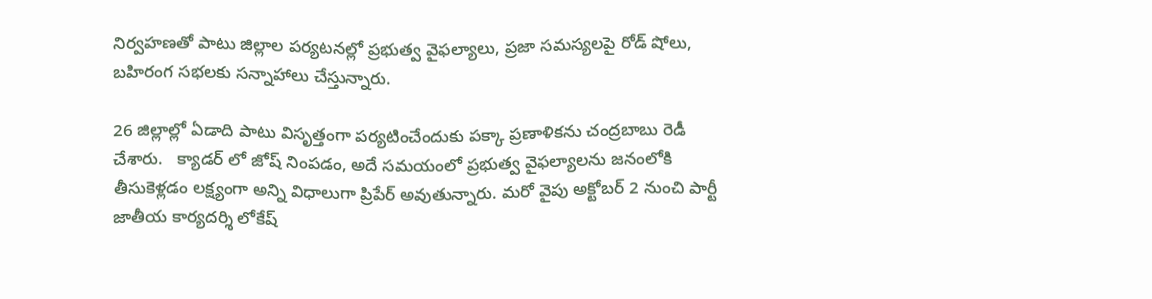నిర్వహణతో పాటు జిల్లాల పర్యటనల్లో ప్రభుత్వ వైఫల్యాలు, ప్రజా సమస్యలపై రోడ్ షోలు, బహిరంగ సభలకు సన్నాహాలు చేస్తున్నారు.

26 జిల్లాల్లో ఏడాది పాటు విసృత్తంగా పర్యటించేందుకు పక్కా ప్రణాళికను చంద్రబాబు రెడీ చేశారు.   క్యాడర్ లో జోష్ నింపడం, అదే సమయంలో ప్రభుత్వ వైఫల్యాలను జనంలోకి తీసుకెళ్లడం లక్ష్యంగా అన్ని విధాలుగా ప్రిపేర్ అవుతున్నారు. మరో వైపు అక్టోబర్ 2 నుంచి పార్టీ జాతీయ కార్యదర్శి లోకేష్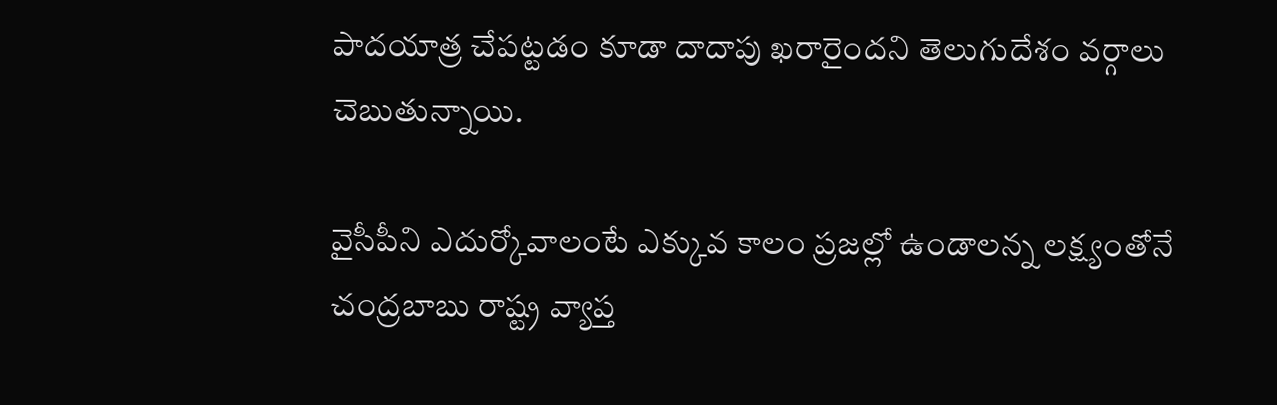పాదయాత్ర చేపట్టడం కూడా దాదాపు ఖరారైందని తెలుగుదేశం వర్గాలు చెబుతున్నాయి.

వైసీపీని ఎదుర్కోవాలంటే ఎక్కువ కాలం ప్రజల్లో ఉండాలన్న లక్ష్యంతోనే చంద్రబాబు రాష్ట్ర వ్యాప్త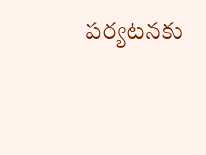పర్యటనకు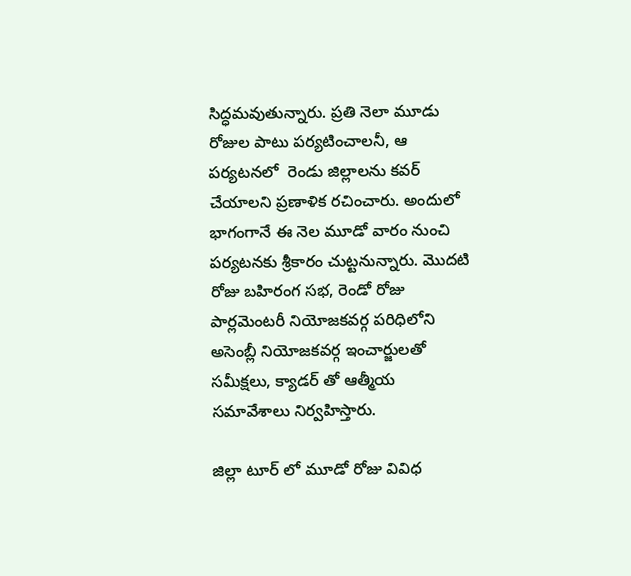సిద్ధమవుతున్నారు. ప్రతి నెలా మూడు రోజుల పాటు పర్యటించాలనీ, ఆ పర్యటనలో  రెండు జిల్లాలను కవర్ చేయాలని ప్రణాళిక రచించారు. అందులో భాగంగానే ఈ నెల మూడో వారం నుంచి పర్యటనకు శ్రీకారం చుట్టనున్నారు. మొదటి రోజు బహిరంగ సభ, రెండో రోజు పార్లమెంటరీ నియోజకవర్గ పరిధిలోని అసెంబ్లీ నియోజకవర్గ ఇంచార్జులతో సమీక్షలు, క్యాడర్ తో ఆత్మీయ సమావేశాలు నిర్వహిస్తారు.

జిల్లా టూర్ లో మూడో రోజు వివిధ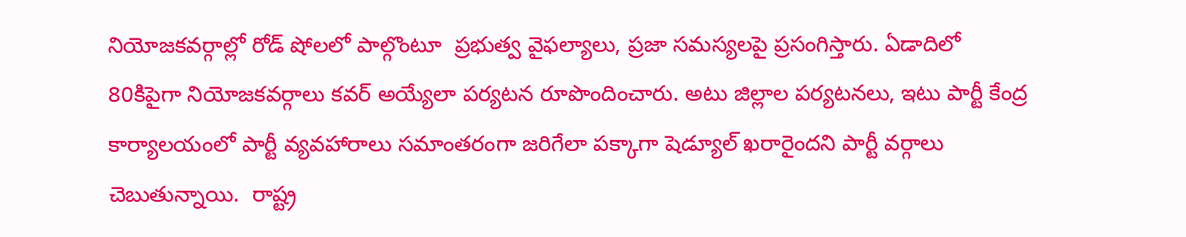నియోజకవర్గాల్లో రోడ్ షోలలో పాల్గొంటూ  ప్రభుత్వ వైఫల్యాలు, ప్రజా సమస్యలపై ప్రసంగిస్తారు. ఏడాదిలో 80కిపైగా నియోజకవర్గాలు కవర్ అయ్యేలా పర్యటన రూపొందించారు. అటు జిల్లాల పర్యటనలు, ఇటు పార్టీ కేంద్ర కార్యాలయంలో పార్టీ వ్యవహారాలు సమాంతరంగా జరిగేలా పక్కాగా షెడ్యూల్ ఖరారైందని పార్టీ వర్గాలు చెబుతున్నాయి.  రాష్ట్ర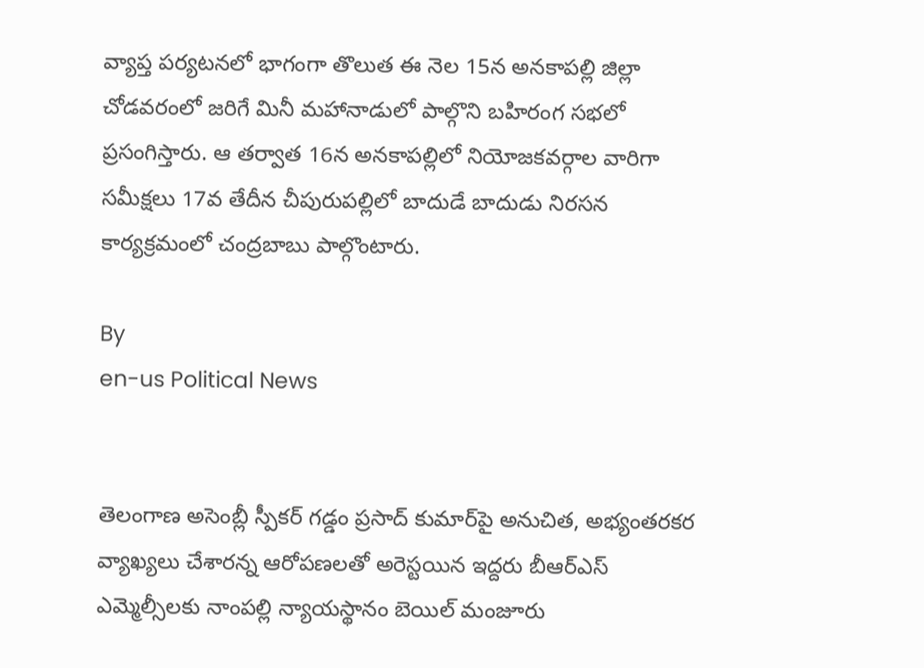వ్యాప్త పర్యటనలో భాగంగా తొలుత ఈ నెల 15న అనకాపల్లి జిల్లా చోడవరంలో జరిగే మినీ మహానాడులో పాల్గొని బహిరంగ సభలో ప్రసంగిస్తారు. ఆ తర్వాత 16న అనకాపల్లిలో నియోజకవర్గాల వారిగా సమీక్షలు 17వ తేదీన చీపురుపల్లిలో బాదుడే బాదుడు నిరసన కార్యక్రమంలో చంద్రబాబు పాల్గొంటారు.

By
en-us Political News


తెలంగాణ అసెంబ్లీ స్పీకర్ గడ్డం ప్రసాద్ కుమార్‌పై అనుచిత, అభ్యంతరకర వ్యాఖ్యలు చేశారన్న ఆరోపణలతో అరెస్టయిన ఇద్దరు బీఆర్ఎస్ ఎమ్మెల్సీలకు నాంపల్లి న్యాయస్థానం బెయిల్ మంజూరు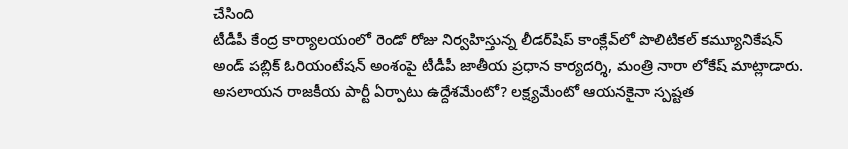చేసింది
టీడీపీ కేంద్ర కార్యాలయంలో రెండో రోజు నిర్వహిస్తున్న లీడర్‌షిప్ కాంక్లేవ్‌లో పొలిటికల్ కమ్యూనికేషన్ అండ్ పబ్లిక్ ఓరియంటేషన్ అంశంపై టీడీపీ జాతీయ ప్రధాన కార్యదర్శి, మంత్రి నారా లోకేష్ మాట్లాడారు.
అసలాయన రాజకీయ పార్టీ ఏర్పాటు ఉద్దేశమేంటో? లక్ష్యమేంటో ఆయనకైనా స్పష్టత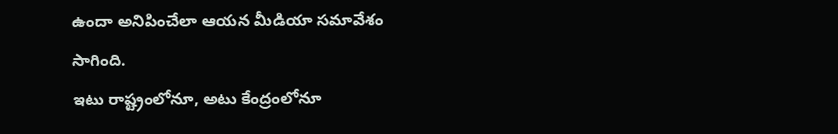ఉందా అనిపించేలా ఆయన మీడియా సమావేశం సాగింది.
ఇటు రాష్ట్రంలోనూ, అటు కేంద్రంలోనూ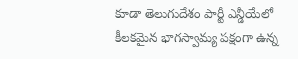కూడా తెలుగుదేశం పార్టీ ఎన్డీయేలో కీలకమైన భాగస్వామ్య పక్షంగా ఉన్న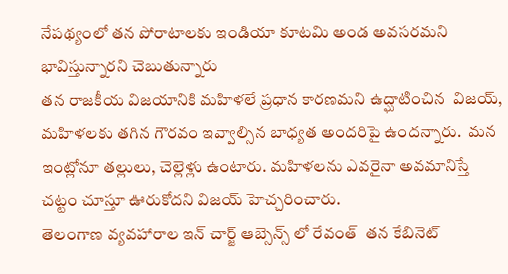నేపథ్యంలో తన పోరాటాలకు ఇండియా కూటమి అండ అవసరమని భావిస్తున్నారని చెబుతున్నారు
తన రాజకీయ విజయానికి మహిళలే ప్రధాన కారణమని ఉద్ఘాటించిన  విజయ్, మహిళలకు తగిన గౌరవం ఇవ్వాల్సిన బాధ్యత అందరిపై ఉందన్నారు.  మన ఇంట్లోనూ తల్లులు, చెల్లెళ్లు ఉంటారు. మహిళలను ఎవరైనా అవమానిస్తే చట్టం చూస్తూ ఊరుకోదని విజయ్ హెచ్చరించారు.
తెలంగాణ వ్యవహారాల ఇన్ చార్జ్ ఆబ్సెన్స్ లో రేవంత్  తన కేబినెట్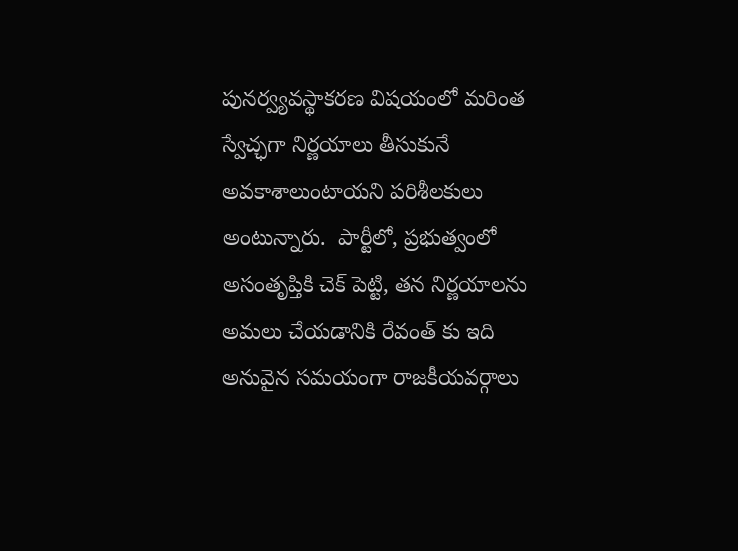పునర్వ్యవస్థాకరణ విషయంలో మరింత స్వేచ్ఛగా నిర్ణయాలు తీసుకునే అవకాశాలుంటాయని పరిశీలకులు అంటున్నారు.  పార్టీలో, ప్రభుత్వంలో అసంతృప్తికి చెక్ పెట్టి, తన నిర్ణయాలను అమలు చేయడానికి రేవంత్ కు ఇది అనువైన సమయంగా రాజకీయవర్గాలు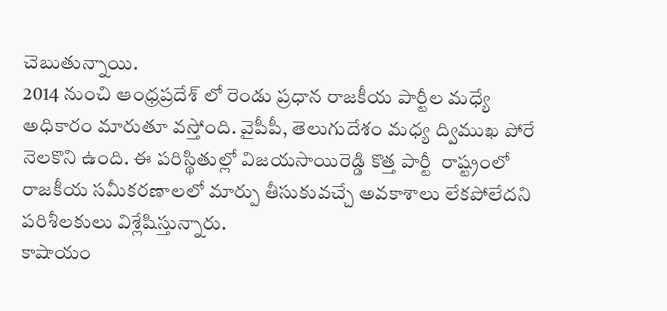చెబుతున్నాయి.
2014 నుంచి ఆంధ్రప్రదేశ్ లో రెండు ప్రధాన రాజకీయ పార్టీల మధ్యే అధికారం మారుతూ వస్తోంది. వైపీపీ, తెలుగుదేశం మధ్య ద్విముఖ పోరే నెలకొని ఉంది. ఈ పరిస్థితుల్లో విజయసాయిరెడ్డి కొత్త పార్టీ  రాష్ట్రంలో రాజకీయ సమీకరణాలలో మార్పు తీసుకువచ్చే అవకాశాలు లేకపోలేదని పరిశీలకులు విశ్లేషిస్తున్నారు.
కాషాయం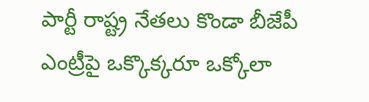పార్టీ రాష్ట్ర నేతలు కొండా బీజేపీ ఎంట్రీపై ఒక్కొక్కరూ ఒక్కోలా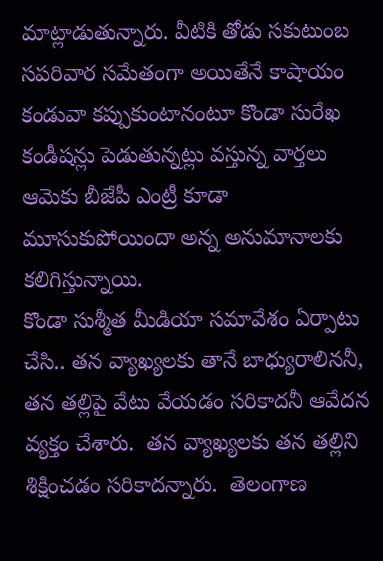మాట్లాడుతున్నారు. వీటికి తోడు సకుటుంబ సపరివార సమేతంగా అయితేనే కాషాయం కండువా కప్పుకుంటానంటూ కొండా సురేఖ కండీషన్లు పెడుతున్నట్లు వస్తున్న వార్తలు ఆమెకు బీజేపీ ఎంట్రీ కూడా మూసుకుపోయిందా అన్న అనుమానాలకు కలిగిస్తున్నాయి.
కొండా సుశ్మీత మీడియా సమావేశం ఏర్పాటు చేసి.. తన వ్యాఖ్యలకు తానే బాధ్యురాలిననీ, తన తల్లిపై వేటు వేయడం సరికాదనీ ఆవేదన వ్యక్తం చేశారు.  తన వ్యాఖ్యలకు తన తల్లిని శిక్షించడం సరికాదన్నారు.  తెలంగాణ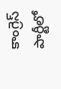కాంగ్రెస్ పార్టీలో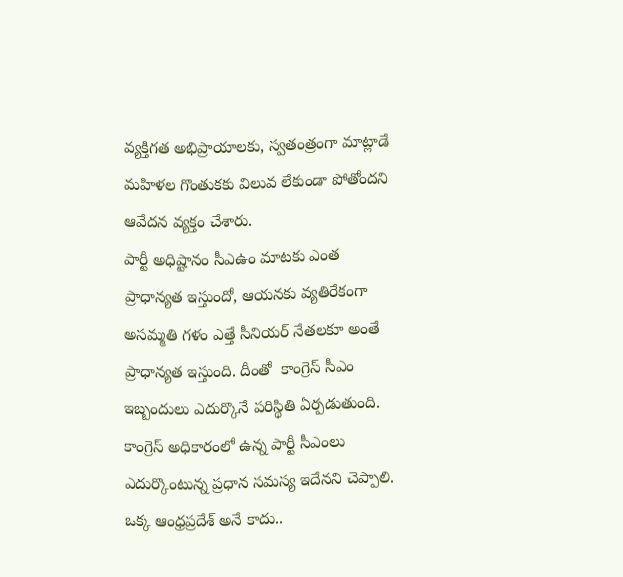వ్యక్తిగత అభిప్రాయాలకు, స్వతంత్రంగా మాట్లాడే మహిళల గొంతుకకు విలువ లేకుండా పోతోందని ఆవేదన వ్యక్తం చేశారు.
పార్టీ అధిష్టానం సీఎఉం మాటకు ఎంత ప్రాధాన్యత ఇస్తుందో, ఆయనకు వ్యతిరేకంగా అసమ్మతి గళం ఎత్తే సీనియర్ నేతలకూ అంతే ప్రాధాన్యత ఇస్తుంది. దీంతో  కాంగ్రెస్ సీఎం ఇబ్బందులు ఎదుర్కొనే పరిస్థితి ఏర్పడుతుంది.  కాంగ్రెస్ అధికారంలో ఉన్న పార్టీ సీఎంలు ఎదుర్కొంటున్న ప్రధాన సమస్య ఇదేనని చెప్పాలి.
ఒక్క ఆంధ్రప్రదేశ్ అనే కాదు..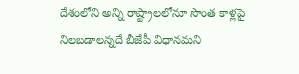దేశంలోని అన్ని రాష్ట్రాలలోనూ సొంత కాళ్లపై నిలబడాలన్నదే బీజేపీ విధానమని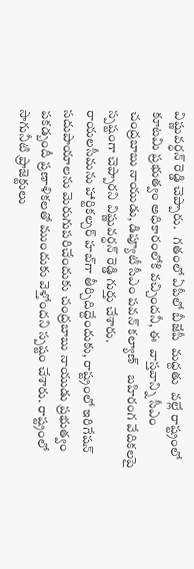విష్ణువర్ధన్ రెడ్డి చెప్పారు.   గతంలో ఏపీలో బీజేపీ  మద్దతు  వల్లే రాష్ట్రంలో కూటమి ప్రభుత్వం అధికారంలోకి వచ్చిందనీ, ఈ  వాస్తవాన్ని సీఎం  చంద్రబాబు నాయుడు, డిప్యూటీ సీఎం పవన్ కల్యాణ్   బహిరంగ వేదికలపై స్పష్టంగా చెప్పారని విష్ణువర్ధన్ రెడ్డి గుర్తు చేశారు.
రాయలసీమను హార్టికల్చర్ హబ్‌గా తీర్చిదిద్దేందుకు, రాష్ట్రంలో ఇరిగేషన్ సదుపాయాలను మెరుగుపరిచేందుకు చంద్రబాబు నాయుడు ప్రభుత్వం పకడ్బందీ ప్రణాళికలతో ముందుకు వెళ్తోందని స్పష్టం చేశారు. రాష్ట్రంలో సాగునీటి ప్రాజెక్టులు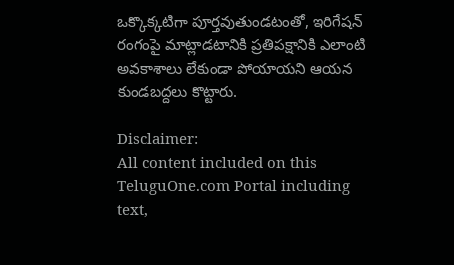ఒక్కొక్కటిగా పూర్తవుతుండటంతో, ఇరిగేషన్ రంగంపై మాట్లాడటానికి ప్రతిపక్షానికి ఎలాంటి అవకాశాలు లేకుండా పోయాయని ఆయన కుండబద్దలు కొట్టారు.

Disclaimer:
All content included on this TeluguOne.com Portal including text,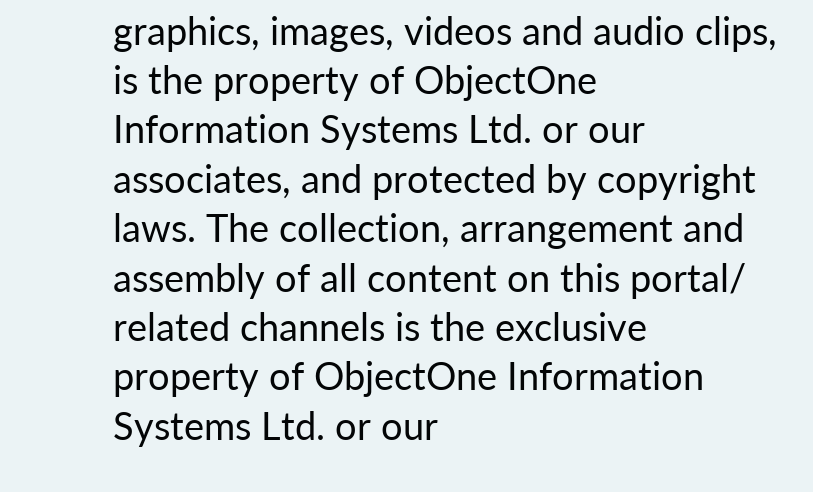graphics, images, videos and audio clips, is the property of ObjectOne Information Systems Ltd. or our associates, and protected by copyright laws. The collection, arrangement and assembly of all content on this portal/ related channels is the exclusive property of ObjectOne Information Systems Ltd. or our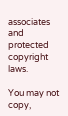associates and protected copyright laws.

You may not copy,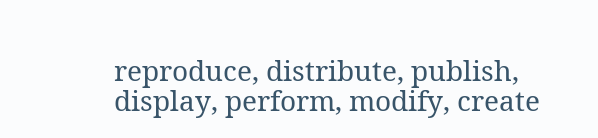reproduce, distribute, publish, display, perform, modify, create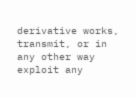derivative works, transmit, or in any other way exploit any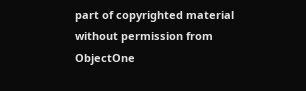part of copyrighted material without permission from ObjectOne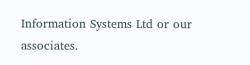Information Systems Ltd or our associates.